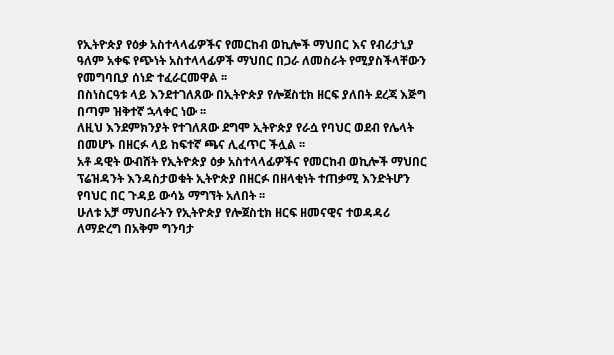የኢትዮጵያ የዕቃ አስተላላፊዎችና የመርከብ ወኪሎች ማህበር እና የብሪታኒያ ዓለም አቀፍ የጭነት አስተላላፊዎች ማህበር በጋራ ለመስራት የሚያስችላቸውን የመግባቢያ ሰነድ ተፈራርመዋል ፡፡
በስነስርዓቱ ላይ እንደተገለጸው በኢትዮጵያ የሎጀስቲክ ዘርፍ ያለበት ደረጃ እጅግ በጣም ዝቅተኛ ኋላቀር ነው ፡፡
ለዚህ እንደምክንያት የተገለጸው ደግሞ ኢትዮጵያ የራሷ የባህር ወደብ የሌላት በመሆኑ በዘርፉ ላይ ከፍተኛ ጫና ሊፈጥር ችሏል ፡፡
አቶ ዳዊት ውብሸት የኢትዮጵያ ዕቃ አስተላላፊዎችና የመርከብ ወኪሎች ማህበር ፕሬዝዳንት እንዳስታወቁት ኢትዮጵያ በዘርፉ በዘላቂነት ተጠቃሚ እንድትሆን የባህር በር ጉዳይ ውሳኔ ማግኘት አለበት ፡፡
ሁለቱ አቻ ማህበራትን የኢትዮጵያ የሎጀስቲክ ዘርፍ ዘመናዊና ተወዳዳሪ ለማድረግ በአቅም ግንባታ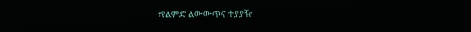፣የልምድ ልውውጥና ተያያዥ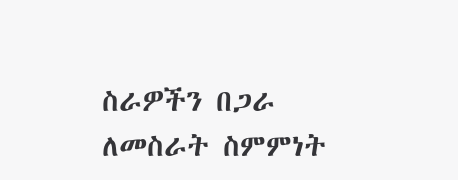ስራዎችን በጋራ ለመስራት ስምምነት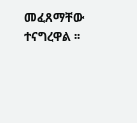መፈጸማቸው ተናግረዋል ፡፡